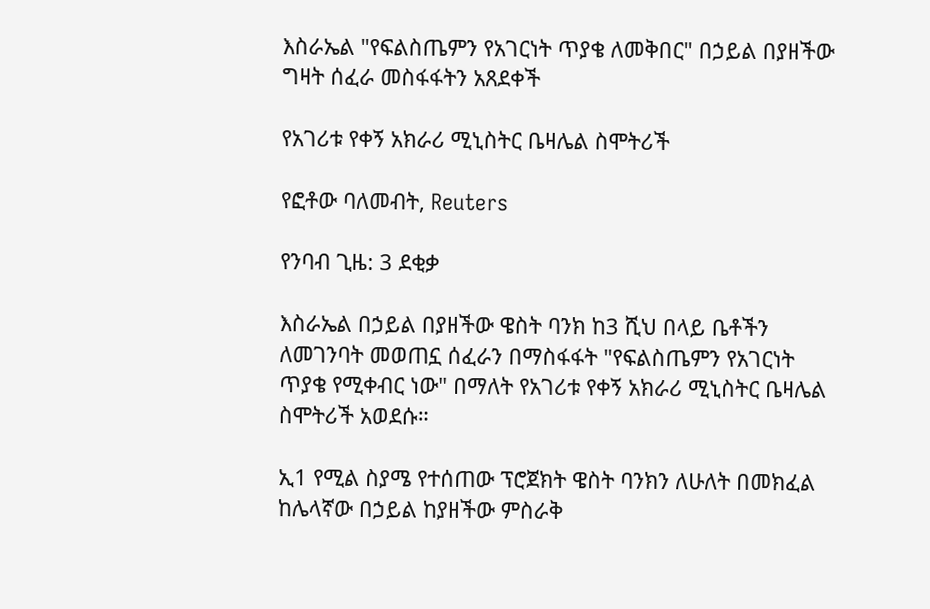እስራኤል "የፍልስጤምን የአገርነት ጥያቄ ለመቅበር" በኃይል በያዘችው ግዛት ሰፈራ መስፋፋትን አጸደቀች

የአገሪቱ የቀኝ አክራሪ ሚኒስትር ቤዛሌል ስሞትሪች

የፎቶው ባለመብት, Reuters

የንባብ ጊዜ: 3 ደቂቃ

እስራኤል በኃይል በያዘችው ዌስት ባንክ ከ3 ሺህ በላይ ቤቶችን ለመገንባት መወጠኗ ሰፈራን በማስፋፋት "የፍልስጤምን የአገርነት ጥያቄ የሚቀብር ነው" በማለት የአገሪቱ የቀኝ አክራሪ ሚኒስትር ቤዛሌል ስሞትሪች አወደሱ።

ኢ1 የሚል ስያሜ የተሰጠው ፕሮጀክት ዌስት ባንክን ለሁለት በመክፈል ከሌላኛው በኃይል ከያዘችው ምስራቅ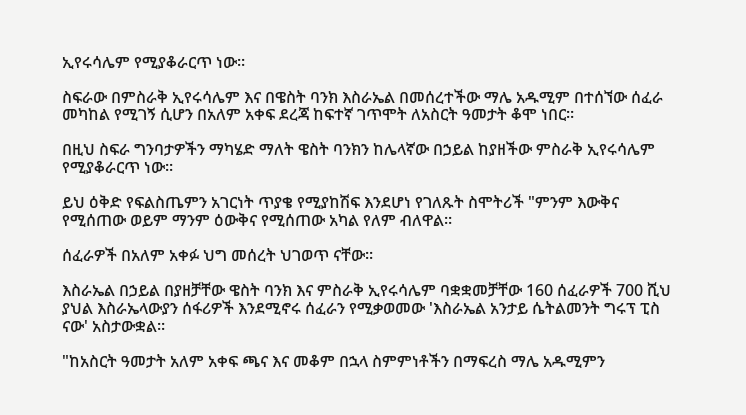ኢየሩሳሌም የሚያቆራርጥ ነው።

ስፍራው በምስራቅ ኢየሩሳሌም እና በዌስት ባንክ እስራኤል በመሰረተችው ማሌ አዱሚም በተሰኘው ሰፈራ መካከል የሚገኝ ሲሆን በአለም አቀፍ ደረጃ ከፍተኛ ገጥሞት ለአስርት ዓመታት ቆሞ ነበር።

በዚህ ስፍራ ግንባታዎችን ማካሄድ ማለት ዌስት ባንክን ከሌላኛው በኃይል ከያዘችው ምስራቅ ኢየሩሳሌም የሚያቆራርጥ ነው።

ይህ ዕቅድ የፍልስጤምን አገርነት ጥያቄ የሚያከሽፍ እንደሆነ የገለጹት ስሞትሪች "ምንም እውቅና የሚሰጠው ወይም ማንም ዕውቅና የሚሰጠው አካል የለም ብለዋል።

ሰፈራዎች በአለም አቀፉ ህግ መሰረት ህገወጥ ናቸው።

እስራኤል በኃይል በያዘቻቸው ዌስት ባንክ እና ምስራቅ ኢየሩሳሌም ባቋቋመቻቸው 160 ሰፈራዎች 700 ሺህ ያህል እስራኤላውያን ሰፋሪዎች እንደሚኖሩ ሰፈራን የሚቃወመው 'እስራኤል አንታይ ሴትልመንት ግሩፕ ፒስ ናው' አስታውቋል።

"ከአስርት ዓመታት አለም አቀፍ ጫና እና መቆም በኋላ ስምምነቶችን በማፍረስ ማሌ አዱሚምን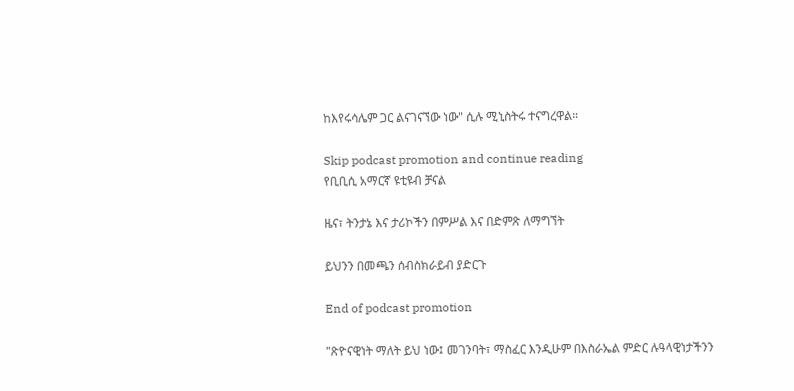ከእየሩሳሌም ጋር ልናገናኘው ነው" ሲሉ ሚኒስትሩ ተናግረዋል።

Skip podcast promotion and continue reading
የቢቢሲ አማርኛ ዩቲዩብ ቻናል

ዜና፣ ትንታኔ እና ታሪኮችን በምሥል እና በድምጽ ለማግኘት

ይህንን በመጫን ሰብስክራይብ ያድርጉ

End of podcast promotion

"ጽዮናዊነት ማለት ይህ ነው፤ መገንባት፣ ማስፈር እንዲሁም በእስራኤል ምድር ሉዓላዊነታችንን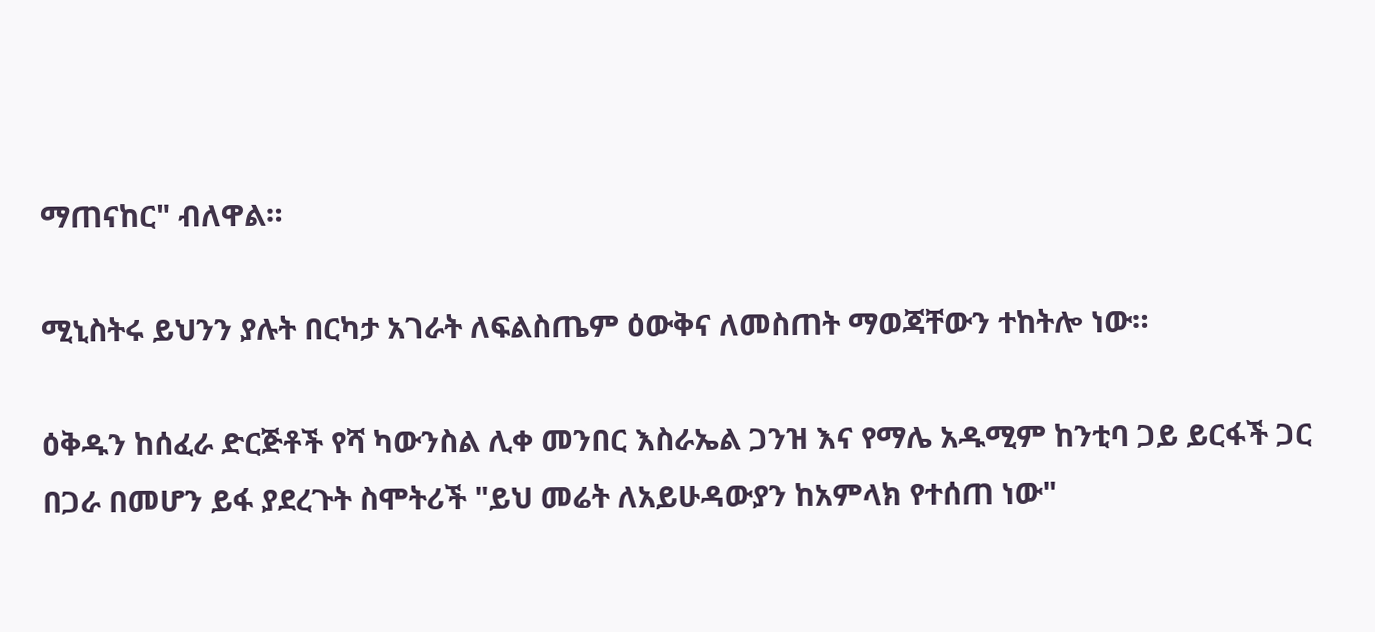ማጠናከር" ብለዋል።

ሚኒስትሩ ይህንን ያሉት በርካታ አገራት ለፍልስጤም ዕውቅና ለመስጠት ማወጃቸውን ተከትሎ ነው።

ዕቅዱን ከሰፈራ ድርጅቶች የሻ ካውንስል ሊቀ መንበር እስራኤል ጋንዝ እና የማሌ አዱሚም ከንቲባ ጋይ ይርፋች ጋር በጋራ በመሆን ይፋ ያደረጉት ስሞትሪች "ይህ መሬት ለአይሁዳውያን ከአምላክ የተሰጠ ነው"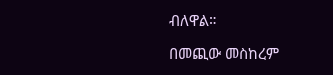ብለዋል።

በመጪው መስከረም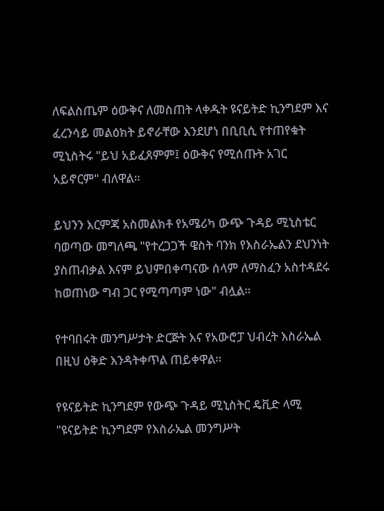ለፍልስጤም ዕውቅና ለመስጠት ላቀዱት ዩናይትድ ኪንግደም እና ፈረንሳይ መልዕክት ይኖራቸው እንደሆነ በቢቢሲ የተጠየቁት ሚኒስትሩ "ይህ አይፈጸምም፤ ዕውቅና የሚሰጡት አገር አይኖርም" ብለዋል።

ይህንን እርምጃ አስመልክቶ የአሜሪካ ውጭ ጉዳይ ሚኒስቴር ባወጣው መግለጫ "የተረጋጋች ዌስት ባንክ የእስራኤልን ደህንነት ያስጠብቃል እናም ይህምበቀጣናው ሰላም ለማስፈን አስተዳደሩ ከወጠነው ግብ ጋር የሚጣጣም ነው" ብሏል።

የተባበሩት መንግሥታት ድርጅት እና የአውሮፓ ህብረት እስራኤል በዚህ ዕቅድ እንዳትቀጥል ጠይቀዋል።

የዩናይትድ ኪንግደም የውጭ ጉዳይ ሚኒስትር ዴቪድ ላሚ "ዩናይትድ ኪንግደም የእስራኤል መንግሥት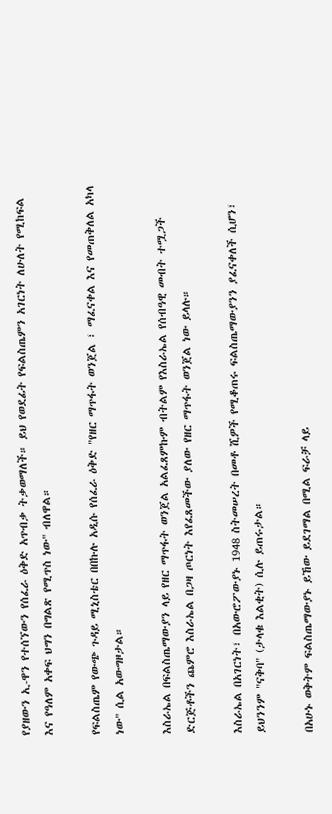የያዘውን ኢ-ዋን የተሰኘውን የሰፈራ ዕቅድ አጥብቃ ትቃወማለች። ይህ የወደፊት የፍልስጤምን አገርነት ለሁለት የሚከፍል እና የዓለም አቀፍ ህግን በግልጽ የሚጥስ ነው" ብለዋል።

የፍልስጤም የውጭ ጉዳይ ሚኒስቴር በበኩሉ አዲሱ የሰፈራ ዕቅድ "የዘር ማጥፋት ወንጀል ፣ ማፈናቀል እና የመጠቅለል አካላ ነው" ሲል አውግዞታል።

እስራኤል በፍልስጤማውያን ላይ የዘር ማጥፋት ወንጀል አልፈጸምኩም ብትልም የእስራኤል የሰብዓዊ መብት ተሟጋች ድርጅቶችን ጨምሮ እስራኤል በጋዛ ጦርነት እየፈጸመችው ያለው የዘር ማጥፋት ወንጀል ነው ይላሉ።

እስራኤል በአገርነት፣ በአውሮፖውያኑ 1948 ስትመሠረት በመቶ ሺዎች የሚቆጠሩ ፍልስጤማውያንን ያፈናቀለች ሲሆን፣ ይህንንም "ናቅባ" (ታላቁ እልቂት) ሲሉ ይጠሩታል።

በአሁኑ ወቅትም ፍልስጤማውያኑ ይኸው ይደገማል በሚል ፍራቻ ላይ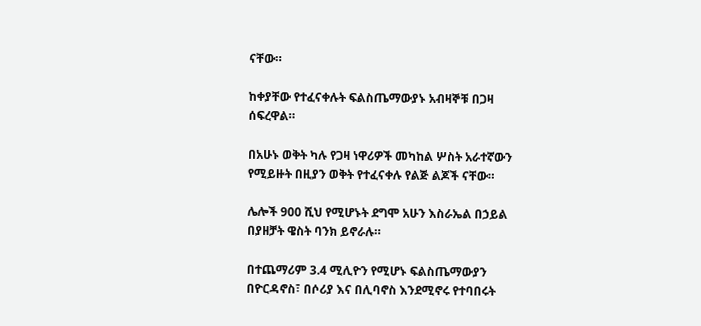ናቸው።

ከቀያቸው የተፈናቀሉት ፍልስጤማውያኑ አብዛኞቹ በጋዛ ሰፍረዋል።

በአሁኑ ወቅት ካሉ የጋዛ ነዋሪዎች መካከል ሦስት አራተኛውን የሚይዙት በዚያን ወቅት የተፈናቀሉ የልጅ ልጆች ናቸው።

ሌሎች 900 ሺህ የሚሆኑት ደግሞ አሁን እስራኤል በኃይል በያዘቻት ዌስት ባንክ ይኖራሉ።

በተጨማሪም 3.4 ሚሊዮን የሚሆኑ ፍልስጤማውያን በዮርዳኖስ፣ በሶሪያ እና በሊባኖስ እንደሚኖሩ የተባበሩት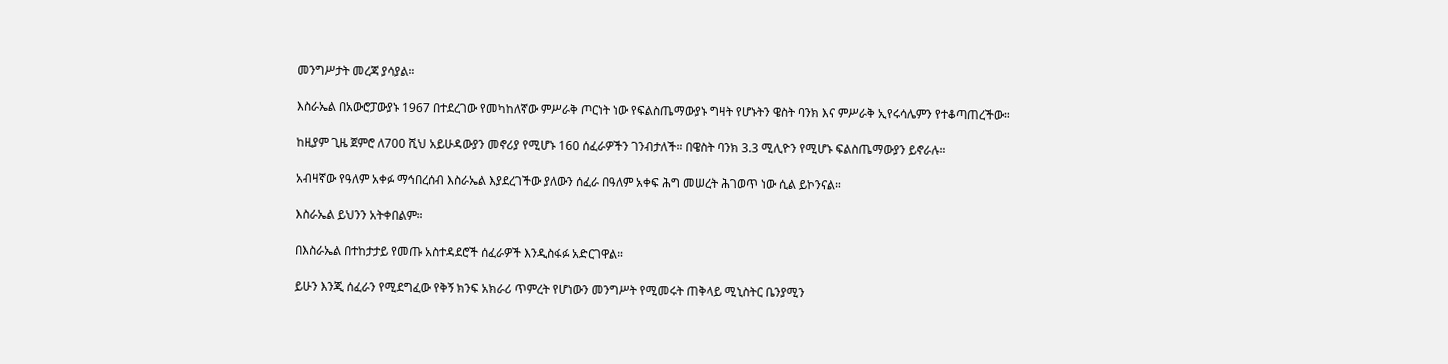መንግሥታት መረጃ ያሳያል።

እስራኤል በአውሮፓውያኑ 1967 በተደረገው የመካከለኛው ምሥራቅ ጦርነት ነው የፍልስጤማውያኑ ግዛት የሆኑትን ዌስት ባንክ እና ምሥራቅ ኢየሩሳሌምን የተቆጣጠረችው።

ከዚያም ጊዜ ጀምሮ ለ700 ሺህ አይሁዳውያን መኖሪያ የሚሆኑ 160 ሰፈራዎችን ገንብታለች። በዌስት ባንክ 3.3 ሚሊዮን የሚሆኑ ፍልስጤማውያን ይኖራሉ።

አብዛኛው የዓለም አቀፉ ማኅበረሰብ እስራኤል እያደረገችው ያለውን ሰፈራ በዓለም አቀፍ ሕግ መሠረት ሕገወጥ ነው ሲል ይኮንናል።

እስራኤል ይህንን አትቀበልም።

በእስራኤል በተከታታይ የመጡ አስተዳደሮች ሰፈራዎች እንዲስፋፉ አድርገዋል።

ይሁን እንጂ ሰፈራን የሚደግፈው የቅኝ ክንፍ አክራሪ ጥምረት የሆነውን መንግሥት የሚመሩት ጠቅላይ ሚኒስትር ቤንያሚን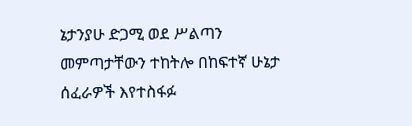ኔታንያሁ ድጋሚ ወደ ሥልጣን መምጣታቸውን ተከትሎ በከፍተኛ ሁኔታ ሰፈራዎች እየተስፋፉ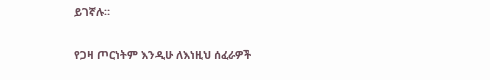ይገኛሉ።

የጋዛ ጦርነትም እንዲሁ ለእነዚህ ሰፈራዎች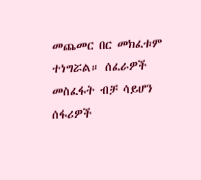መጨመር በር መክፈቱም ተነግሯል። ሰፈራዎች መስፈፋት ብቻ ሳይሆን ሰፋሪዎች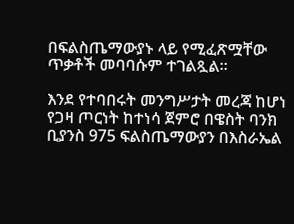በፍልስጤማውያኑ ላይ የሚፈጽሟቸው ጥቃቶች መባባሱም ተገልጿል።

እንደ የተባበሩት መንግሥታት መረጃ ከሆነ የጋዛ ጦርነት ከተነሳ ጀምሮ በዌስት ባንክ ቢያንስ 975 ፍልስጤማውያን በእስራኤል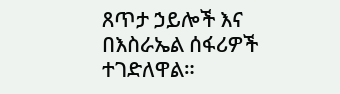ጸጥታ ኃይሎች እና በእስራኤል ሰፋሪዎች ተገድለዋል።